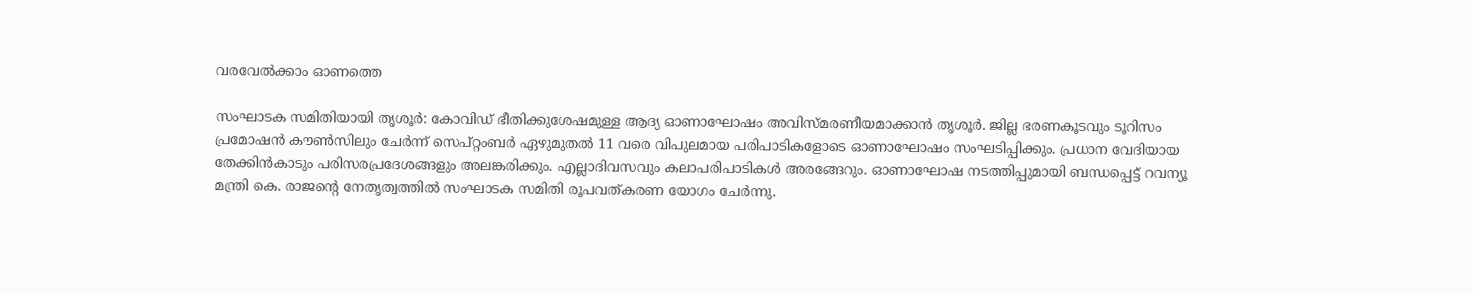വരവേല്‍ക്കാം ഓണത്തെ

സംഘാടക സമിതിയായി തൃശൂർ: കോവിഡ് ഭീതിക്കുശേഷമുള്ള ആദ്യ ഓണാഘോഷം അവിസ്മരണീയമാക്കാന്‍ തൃശൂര്‍. ജില്ല ഭരണകൂടവും ടൂറിസം പ്രമോഷന്‍ കൗണ്‍സിലും ചേര്‍ന്ന് സെപ്റ്റംബര്‍ ഏഴുമുതല്‍ 11 വരെ വിപുലമായ പരിപാടികളോടെ ഓണാഘോഷം സംഘടിപ്പിക്കും. പ്രധാന വേദിയായ തേക്കിന്‍കാടും പരിസരപ്രദേശങ്ങളും അലങ്കരിക്കും. എല്ലാദിവസവും കലാപരിപാടികള്‍ അരങ്ങേറും. ഓണാഘോഷ നടത്തിപ്പുമായി ബന്ധപ്പെട്ട് റവന്യൂ മന്ത്രി കെ. രാജന്റെ നേതൃത്വത്തില്‍ സംഘാടക സമിതി രൂപവത്കരണ യോഗം ചേര്‍ന്നു.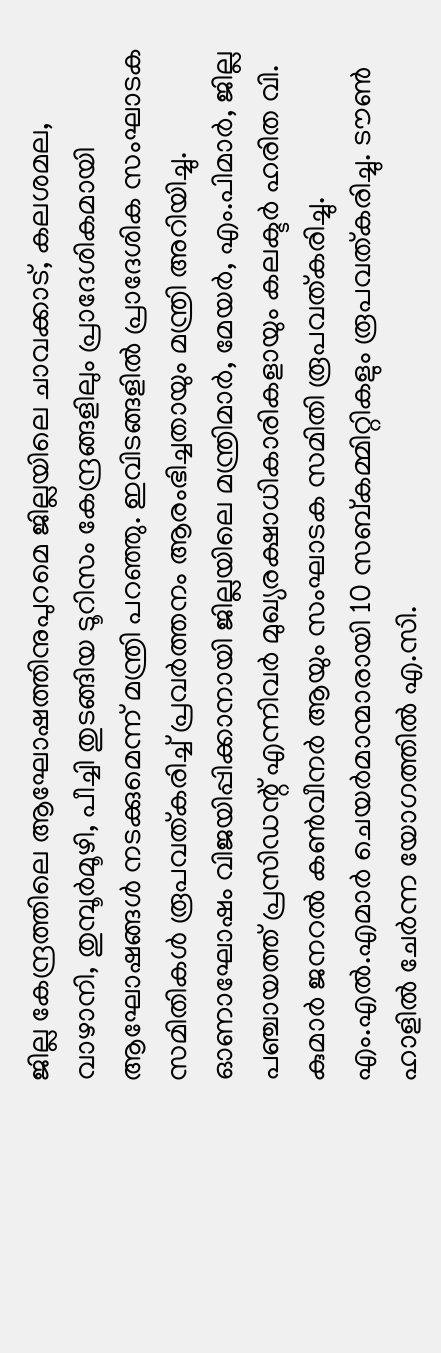ജില്ല കേന്ദ്രത്തിലെ ആഘോഷത്തിനുപുറമെ ജില്ലയിലെ ചാവക്കാട്, കലശമല, വാഴാനി, തുമ്പൂര്‍മൂഴി, പീച്ചി തുടങ്ങിയ ടൂറിസം കേന്ദ്രങ്ങളിലും പ്രാദേശികമായി ആഘോഷങ്ങള്‍ നടക്കുമെന്ന് മന്ത്രി പറഞ്ഞു. ഇവിടങ്ങളില്‍ പ്രാദേശിക സംഘാടക സമിതികള്‍ രൂപവത്കരിച്ച് പ്രവര്‍ത്തനം ആരംഭിച്ചതായും മന്ത്രി അറിയിച്ചു. ഓണാഘോഷം വിജയിപ്പിക്കാനായി ജില്ലയിലെ മന്ത്രിമാര്‍, മേയര്‍, എം.പിമാര്‍, ജില്ല പഞ്ചായത്ത് പ്രസിഡന്റ് എന്നിവര്‍ മുഖ്യരക്ഷാധികാരികളായും കലക്ടര്‍ ഹരിത വി. കുമാര്‍ ജനറല്‍ കണ്‍വീനര്‍ ആയും സംഘാടക സമിതി രൂപവത്കരിച്ചു. എം.എൽ.എമാര്‍ ചെയര്‍മാന്മാരായി 10 സബ്കമ്മിറ്റികളും രൂപവത്കരിച്ചു. ടൗണ്‍ ഹാളില്‍ ചേര്‍ന്ന യോഗത്തില്‍ എ.സി.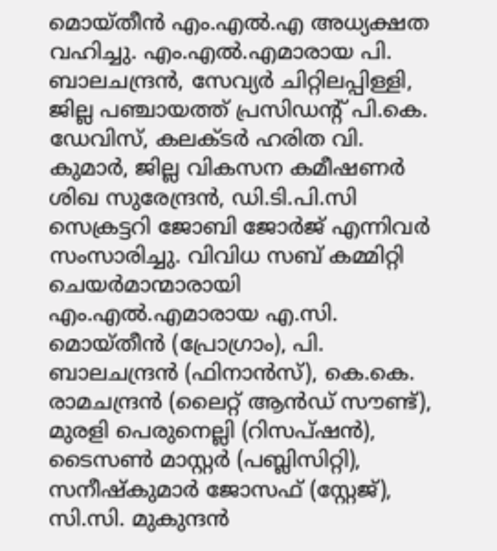മൊയ്തീന്‍ എം.എല്‍.എ അധ്യക്ഷത വഹിച്ചു. എം.എൽ.എമാരായ പി. ബാലചന്ദ്രന്‍, സേവ്യര്‍ ചിറ്റിലപ്പിള്ളി, ജില്ല പഞ്ചായത്ത് പ്രസിഡന്‍റ് പി.കെ. ഡേവിസ്, കലക്ടര്‍ ഹരിത വി. കുമാര്‍, ജില്ല വികസന കമീഷണര്‍ ശിഖ സുരേന്ദ്രന്‍, ഡി.ടി.പി.സി സെക്രട്ടറി ജോബി ജോര്‍ജ് എന്നിവര്‍ സംസാരിച്ചു. വിവിധ സബ് കമ്മിറ്റി ചെയര്‍മാന്മാരായി എം.എല്‍.എമാരായ എ.സി. മൊയ്തീന്‍ (പ്രോഗ്രാം), പി. ബാലചന്ദ്രന്‍ (ഫിനാന്‍സ്), കെ.കെ. രാമചന്ദ്രന്‍ (ലൈറ്റ് ആന്‍ഡ് സൗണ്ട്), മുരളി പെരുനെല്ലി (റിസപ്ഷന്‍), ടൈസണ്‍ മാസ്റ്റര്‍ (പബ്ലിസിറ്റി), സനീഷ്‌കുമാര്‍ ജോസഫ് (സ്റ്റേജ്), സി.സി. മുകുന്ദന്‍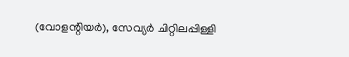(വോളന്റിയര്‍), സേവ്യര്‍ ചിറ്റിലപ്പിള്ളി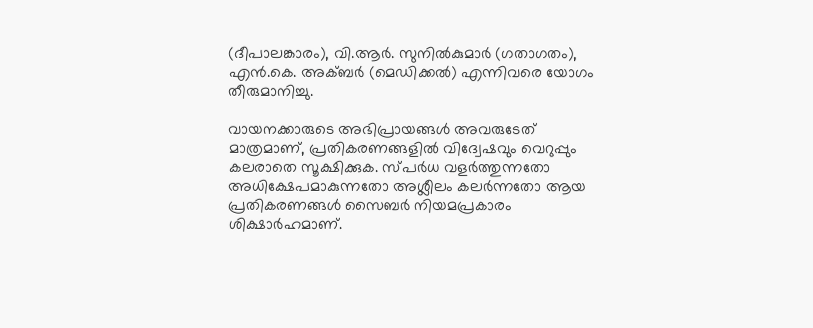(ദീപാലങ്കാരം), വി.ആര്‍. സുനില്‍കുമാര്‍ (ഗതാഗതം), എന്‍.കെ. അക്ബര്‍ (മെഡിക്കല്‍) എന്നിവരെ യോഗം തീരുമാനിച്ചു.

വായനക്കാരുടെ അഭിപ്രായങ്ങള്‍ അവരുടേത് മാത്രമാണ്, പ്രതികരണങ്ങളിൽ വിദ്വേഷവും വെറുപ്പും കലരാതെ സൂക്ഷിക്കുക. സ്പർധ വളർത്തുന്നതോ അധിക്ഷേപമാകുന്നതോ അശ്ലീലം കലർന്നതോ ആയ പ്രതികരണങ്ങൾ സൈബർ നിയമപ്രകാരം ശിക്ഷാർഹമാണ്.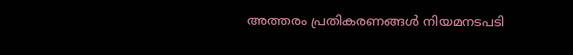അത്തരം പ്രതികരണങ്ങൾ നിയമനടപടി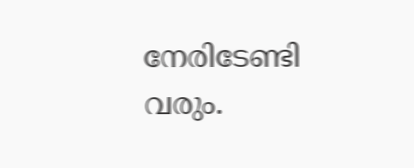നേരിടേണ്ടി വരും.